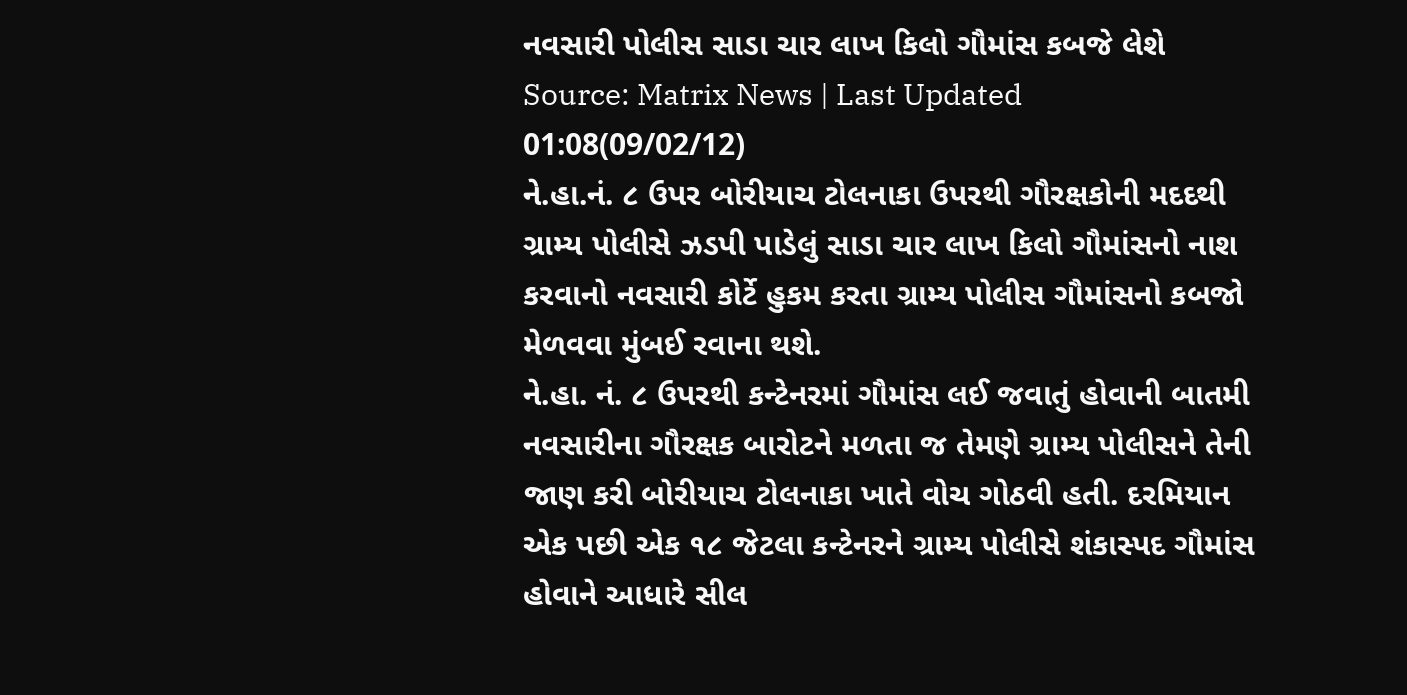નવસારી પોલીસ સાડા ચાર લાખ કિલો ગૌમાંસ કબજે લેશે
Source: Matrix News | Last Updated 01:08(09/02/12)
ને.હા.નં. ૮ ઉપર બોરીયાચ ટોલનાકા ઉપરથી ગૌરક્ષકોની મદદથી ગ્રામ્ય પોલીસે ઝડપી પાડેલું સાડા ચાર લાખ કિલો ગૌમાંસનો નાશ કરવાનો નવસારી કોર્ટે હુકમ કરતા ગ્રામ્ય પોલીસ ગૌમાંસનો કબજો મેળવવા મુંબઈ રવાના થશે.
ને.હા. નં. ૮ ઉપરથી કન્ટેનરમાં ગૌમાંસ લઈ જવાતું હોવાની બાતમી નવસારીના ગૌરક્ષક બારોટને મળતા જ તેમણે ગ્રામ્ય પોલીસને તેની જાણ કરી બોરીયાચ ટોલનાકા ખાતે વોચ ગોઠવી હતી. દરમિયાન એક પછી એક ૧૮ જેટલા કન્ટેનરને ગ્રામ્ય પોલીસે શંકાસ્પદ ગૌમાંસ હોવાને આધારે સીલ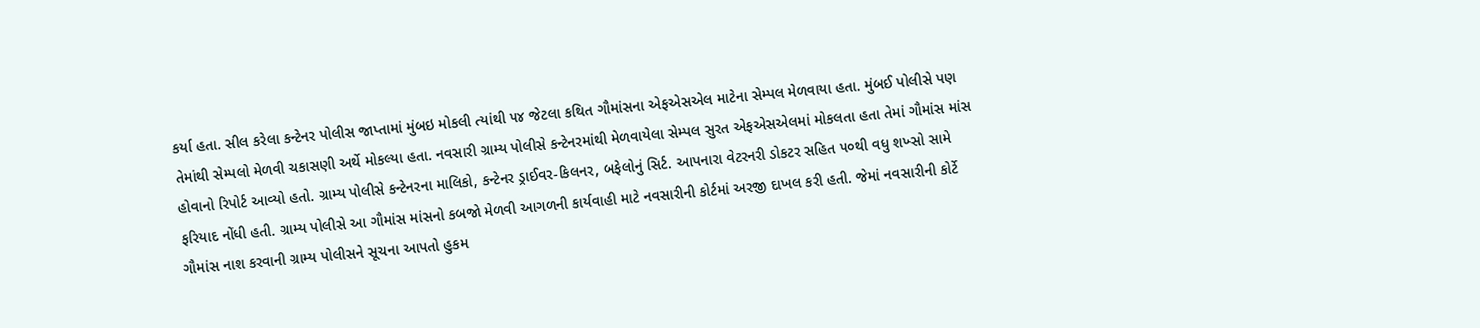કર્યા હતા. સીલ કરેલા કન્ટેનર પોલીસ જાપ્તામાં મુંબઇ મોકલી ત્યાંથી ૫૪ જેટલા કથિત ગૌમાંસના એફએસએલ માટેના સેમ્પલ મેળવાયા હતા. મુંબઈ પોલીસે પણ તેમાંથી સેમ્પલો મેળવી ચકાસણી અર્થે મોકલ્યા હતા. નવસારી ગ્રામ્ય પોલીસે કન્ટેનરમાંથી મેળવાયેલા સેમ્પલ સુરત એફએસએલમાં મોકલતા હતા તેમાં ગૌમાંસ માંસ હોવાનો રિપોર્ટ આવ્યો હતો. ગ્રામ્ય પોલીસે કન્ટેનરના માલિકો, કન્ટેનર ડ્રાઈવર-કિલનર, બફેલોનું સિર્ટ. આપનારા વેટરનરી ડોકટર સહિત ૫૦થી વધુ શખ્સો સામે ફરિયાદ નોંધી હતી. ગ્રામ્ય પોલીસે આ ગૌમાંસ માંસનો કબજો મેળવી આગળની કાર્યવાહી માટે નવસારીની કોર્ટમાં અરજી દાખલ કરી હતી. જેમાં નવસારીની કોર્ટે ગૌમાંસ નાશ કરવાની ગ્રામ્ય પોલીસને સૂચના આપતો હુકમ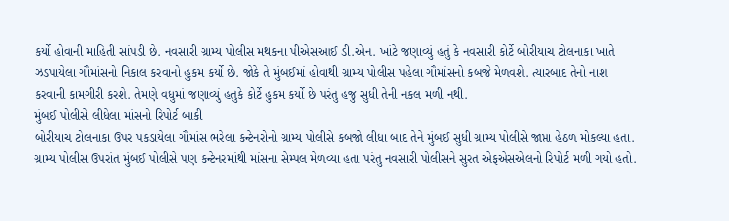કર્યો હોવાની માહિતી સાંપડી છે. નવસારી ગ્રામ્ય પોલીસ મથકના પીએસઆઈ ડી.એન. ખાંટે જણાવ્યું હતું કે નવસારી કોર્ટે બોરીયાચ ટોલનાકા ખાતે ઝડપાયેલા ગૌમાંસનો નિકાલ કરવાનો હુકમ કર્યો છે. જોકે તે મુંબઈમાં હોવાથી ગ્રામ્ય પોલીસ પહેલા ગૌમાંસનો કબજે મેળવશે. ત્યારબાદ તેનો નાશ કરવાની કામગીરી કરશે. તેમણે વધુમાં જણાવ્યું હતુકે કોર્ટે હુકમ કર્યો છે પરંતુ હજુ સુધી તેની નકલ મળી નથી.
મુંબઈ પોલીસે લીધેલા માંસનો રિપોર્ટ બાકી
બોરીયાચ ટોલનાકા ઉપર પકડાયેલા ગૌમાંસ ભરેલા કન્ટેનરોનો ગ્રામ્ય પોલીસે કબજો લીધા બાદ તેને મુંબઈ સુધી ગ્રામ્ય પોલીસે જાપ્તા હેઠળ મોકલ્યા હતા. ગ્રામ્ય પોલીસ ઉપરાંત મુંબઈ પોલીસે પણ કન્ટેનરમાંથી માંસના સેમ્પલ મેળવ્યા હતા પરંતુ નવસારી પોલીસને સુરત એફએસએલનો રિપોર્ટ મળી ગયો હતો.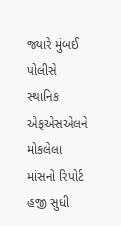જ્યારે મુંબઈ પોલીસે સ્થાનિક એફએસએલને મોકલેલા માંસનો રિપોર્ટ હજી સુધી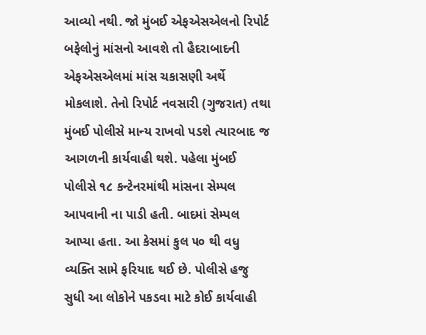આવ્યો નથી. જો મુંબઈ એફએસએલનો રિપોર્ટ બફેલોનું માંસનો આવશે તો હૈદરાબાદની એફએસએલમાં માંસ ચકાસણી અર્થે મોકલાશે. તેનો રિપોર્ટ નવસારી (ગુજરાત) તથા મુંબઈ પોલીસે માન્ય રાખવો પડશે ત્યારબાદ જ આગળની કાર્યવાહી થશે. પહેલા મુંબઈ પોલીસે ૧૮ કન્ટેનરમાંથી માંસના સેમ્પલ આપવાની ના પાડી હતી. બાદમાં સેમ્પલ આપ્યા હતા. આ કેસમાં કુલ ૫૦ થી વધુ વ્યક્તિ સામે ફરિયાદ થઈ છે. પોલીસે હજુ સુધી આ લોકોને પકડવા માટે કોઈ કાર્યવાહી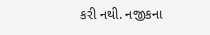કરી નથી. નજીકના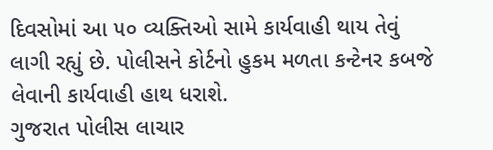દિવસોમાં આ ૫૦ વ્યક્તિઓ સામે કાર્યવાહી થાય તેવું લાગી રહ્યું છે. પોલીસને કોર્ટનો હુકમ મળતા કન્ટેનર કબજે લેવાની કાર્યવાહી હાથ ધરાશે.
ગુજરાત પોલીસ લાચાર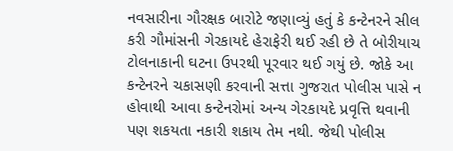નવસારીના ગૌરક્ષક બારોટે જણાવ્યું હતું કે કન્ટેનરને સીલ કરી ગૌમાંસની ગેરકાયદે હેરાફેરી થઈ રહી છે તે બોરીયાચ ટોલનાકાની ઘટના ઉપરથી પૂરવાર થઈ ગયું છે. જોકે આ કન્ટેનરને ચકાસણી કરવાની સત્તા ગુજરાત પોલીસ પાસે ન હોવાથી આવા કન્ટેનરોમાં અન્ય ગેરકાયદે પ્રવૃત્તિ થવાની પણ શકયતા નકારી શકાય તેમ નથી. જેથી પોલીસ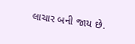લાચાર બની જાય છે.